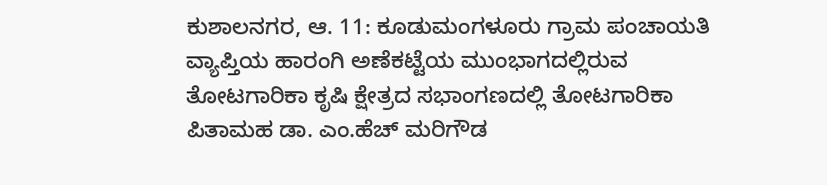ಕುಶಾಲನಗರ, ಆ. 11: ಕೂಡುಮಂಗಳೂರು ಗ್ರಾಮ ಪಂಚಾಯತಿ ವ್ಯಾಪ್ತಿಯ ಹಾರಂಗಿ ಅಣೆಕಟ್ಟೆಯ ಮುಂಭಾಗದಲ್ಲಿರುವ ತೋಟಗಾರಿಕಾ ಕೃಷಿ ಕ್ಷೇತ್ರದ ಸಭಾಂಗಣದಲ್ಲಿ ತೋಟಗಾರಿಕಾ ಪಿತಾಮಹ ಡಾ. ಎಂ.ಹೆಚ್ ಮರಿಗೌಡ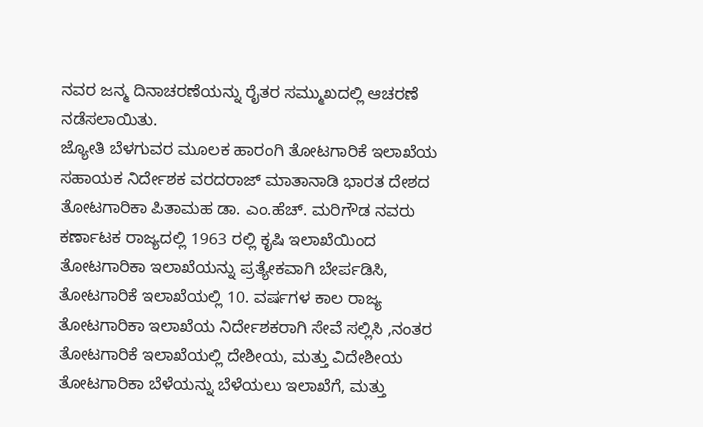ನವರ ಜನ್ಮ ದಿನಾಚರಣೆಯನ್ನು ರೈತರ ಸಮ್ಮುಖದಲ್ಲಿ ಆಚರಣೆ ನಡೆಸಲಾಯಿತು.
ಜ್ಯೋತಿ ಬೆಳಗುವರ ಮೂಲಕ ಹಾರಂಗಿ ತೋಟಗಾರಿಕೆ ಇಲಾಖೆಯ ಸಹಾಯಕ ನಿರ್ದೇಶಕ ವರದರಾಜ್ ಮಾತಾನಾಡಿ ಭಾರತ ದೇಶದ ತೋಟಗಾರಿಕಾ ಪಿತಾಮಹ ಡಾ. ಎಂ.ಹೆಚ್. ಮರಿಗೌಡ ನವರು ಕರ್ಣಾಟಕ ರಾಜ್ಯದಲ್ಲಿ 1963 ರಲ್ಲಿ ಕೃಷಿ ಇಲಾಖೆಯಿಂದ ತೋಟಗಾರಿಕಾ ಇಲಾಖೆಯನ್ನು ಪ್ರತ್ಯೇಕವಾಗಿ ಬೇರ್ಪಡಿಸಿ, ತೋಟಗಾರಿಕೆ ಇಲಾಖೆಯಲ್ಲಿ 10. ವರ್ಷಗಳ ಕಾಲ ರಾಜ್ಯ ತೋಟಗಾರಿಕಾ ಇಲಾಖೆಯ ನಿರ್ದೇಶಕರಾಗಿ ಸೇವೆ ಸಲ್ಲಿಸಿ ,ನಂತರ ತೋಟಗಾರಿಕೆ ಇಲಾಖೆಯಲ್ಲಿ ದೇಶೀಯ, ಮತ್ತು ವಿದೇಶೀಯ ತೋಟಗಾರಿಕಾ ಬೆಳೆಯನ್ನು ಬೆಳೆಯಲು ಇಲಾಖೆಗೆ, ಮತ್ತು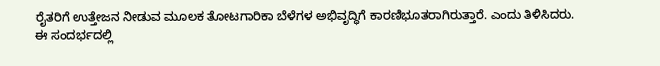ರೈತರಿಗೆ ಉತ್ತೇಜನ ನೀಡುವ ಮೂಲಕ ತೋಟಗಾರಿಕಾ ಬೆಳೆಗಳ ಅಭಿವೃದ್ಧಿಗೆ ಕಾರಣಿಭೂತರಾಗಿರುತ್ತಾರೆ. ಎಂದು ತಿಳಿಸಿದರು.
ಈ ಸಂದರ್ಭದಲ್ಲಿ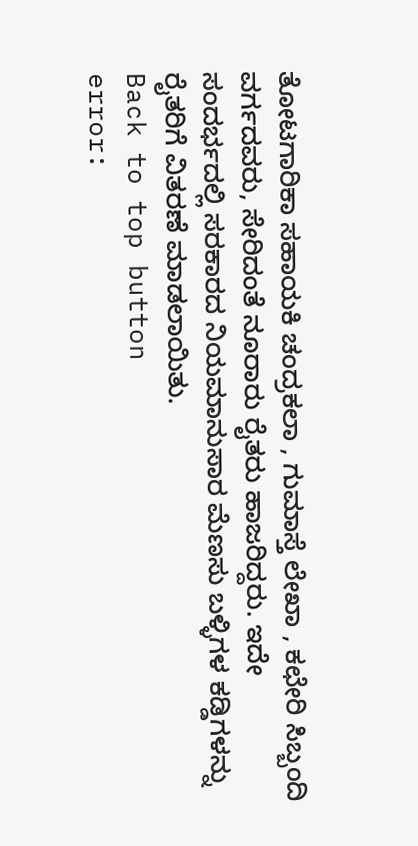ತೋಟಗಾರಿಕಾ ಸಹಾಯಕಿ ಚಂದ್ರಕಲಾ , ಗುಮಾಸ್ತೆ ಲೇಖಾ , ಕಛೇರಿ ಸಿಬ್ಬಂದಿ ವರ್ಗದವರು, ಸೇರಿದಂತೆ ನೂರಾರು ರೈತರು ಹಾಜರಿದ್ದರು. ಇದೇ ಸಂದರ್ಭದಲ್ಲಿ ಸರಕಾರದ ನಿಯಮಾನುಸಾರ ಮೆಣಸು ಬಳ್ಳಿಗಳ ಕಡ್ಡಿಗಳನ್ನು ರೈತರಿಗೆ ವಿತರಣೆ ಮಾಡಲಾಯಿತು.
Back to top button
error: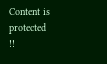Content is protected !!